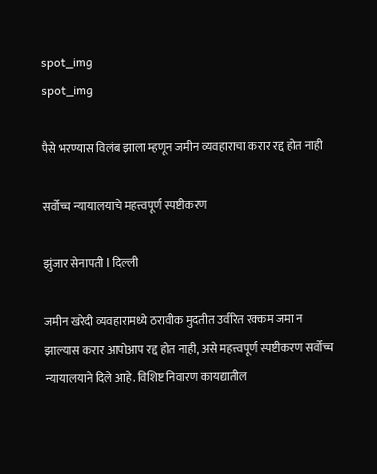spot_img
spot_img

पैसे भरण्यास विलंब झाला म्हणून जमीन व्यवहाराचा करार रद्द होत नाही

सर्वोच्च न्यायालयाचे महत्त्वपूर्ण स्पष्टीकरण

झुंजार सेनापती l दिल्ली

जमीन खरेदी व्यवहारामध्ये ठरावीक मुदतीत उर्वरित रक्कम जमा न झाल्यास करार आपोआप रद्द होत नाही, असे महत्त्वपूर्ण स्पष्टीकरण सर्वोच्च न्यायालयाने दिले आहे. विशिष्ट निवारण कायद्यातील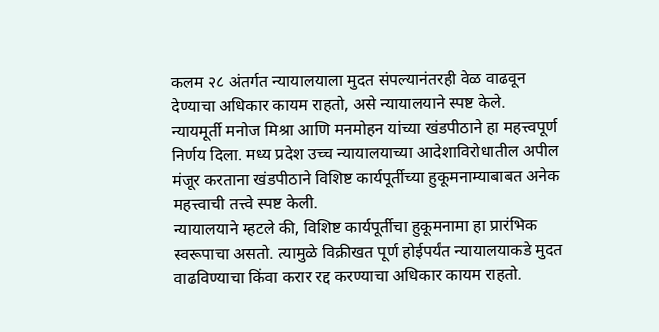कलम २८ अंतर्गत न्यायालयाला मुदत संपल्यानंतरही वेळ वाढवून देण्याचा अधिकार कायम राहतो, असे न्यायालयाने स्पष्ट केले.
न्यायमूर्ती मनोज मिश्रा आणि मनमोहन यांच्या खंडपीठाने हा महत्त्वपूर्ण निर्णय दिला. मध्य प्रदेश उच्च न्यायालयाच्या आदेशाविरोधातील अपील मंजूर करताना खंडपीठाने विशिष्ट कार्यपूर्तीच्या हुकूमनाम्याबाबत अनेक महत्त्वाची तत्त्वे स्पष्ट केली.
न्यायालयाने म्हटले की, विशिष्ट कार्यपूर्तीचा हुकूमनामा हा प्रारंभिक स्वरूपाचा असतो. त्यामुळे विक्रीखत पूर्ण होईपर्यंत न्यायालयाकडे मुदत वाढविण्याचा किंवा करार रद्द करण्याचा अधिकार कायम राहतो.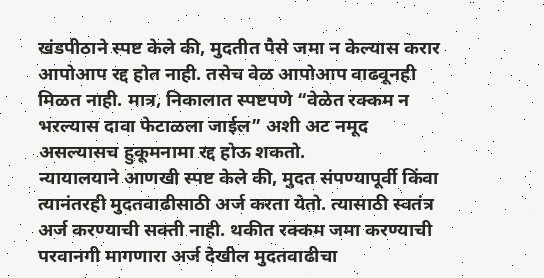खंडपीठाने स्पष्ट केले की, मुदतीत पैसे जमा न केल्यास करार आपोआप रद्द होत नाही. तसेच वेळ आपोआप वाढवूनही मिळत नाही. मात्र, निकालात स्पष्टपणे “वेळेत रक्कम न भरल्यास दावा फेटाळला जाईल” अशी अट नमूद असल्यासच हुकूमनामा रद्द होऊ शकतो.
न्यायालयाने आणखी स्पष्ट केले की, मुदत संपण्यापूर्वी किंवा त्यानंतरही मुदतवाढीसाठी अर्ज करता येतो. त्यासाठी स्वतंत्र अर्ज करण्याची सक्ती नाही. थकीत रक्कम जमा करण्याची परवानगी मागणारा अर्ज देखील मुदतवाढीचा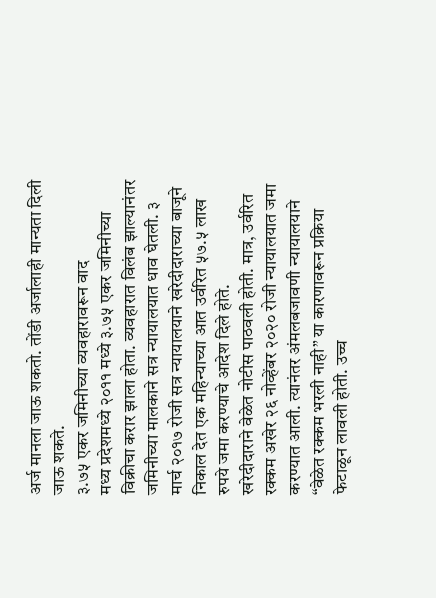अर्ज मानला जाऊ शकतो. तोंडी अर्जालाही मान्यता दिली जाऊ शकते.
३.७५ एकर जमिनीच्या व्यवहारावरून वाद
मध्य प्रदेशमध्ये २०११ मध्ये ३.७५ एकर जमिनीच्या विक्रीचा करार झाला होता. व्यवहारात विलंब झाल्यानंतर जमिनीच्या मालकाने सत्र न्यायालयात धाव घेतली. ३ मार्च २०१७ रोजी सत्र न्यायालयाने खरेदीदाराच्या बाजूने निकाल देत एक महिन्याच्या आत उर्वरित ५७.५ लाख रुपये जमा करण्याचे आदेश दिले होते.
खरेदीदाराने वेळेत नोटीस पाठवली होती. मात्र, उर्वरित रक्कम अखेर २६ नोव्हेंबर २०२० रोजी न्यायालयात जमा करण्यात आली. त्यानंतर अंमलबजावणी न्यायालयाने “वेळेत रक्कम भरली नाही” या कारणावरून प्रक्रिया फेटाळून लावली होती. उच्च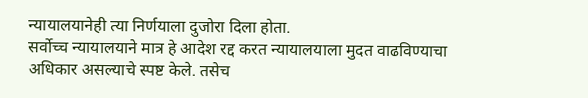न्यायालयानेही त्या निर्णयाला दुजोरा दिला होता.
सर्वोच्च न्यायालयाने मात्र हे आदेश रद्द करत न्यायालयाला मुदत वाढविण्याचा अधिकार असल्याचे स्पष्ट केले. तसेच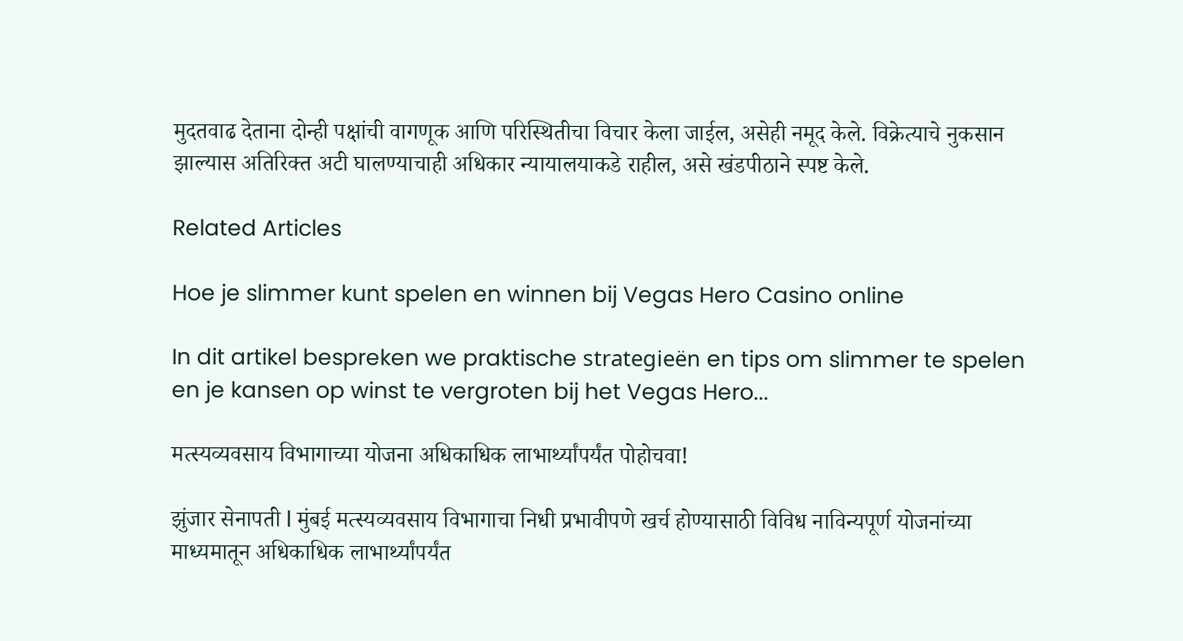मुदतवाढ देताना दोन्ही पक्षांची वागणूक आणि परिस्थितीचा विचार केला जाईल, असेही नमूद केले. विक्रेत्याचे नुकसान झाल्यास अतिरिक्त अटी घालण्याचाही अधिकार न्यायालयाकडे राहील, असे खंडपीठाने स्पष्ट केले.

Related Articles

Hoe je slimmer kunt spelen en winnen bij Vegas Hero Casino online

In dit artikel bespreken we praktische strategieën en tips om slimmer te spelen en je kansen op winst te vergroten bij het Vegas Hero...

मत्स्यव्यवसाय विभागाच्या योजना अधिकाधिक लाभार्थ्यांपर्यंत पोहोचवा!

झुंजार सेनापती l मुंबई मत्स्यव्यवसाय विभागाचा निधी प्रभावीपणे खर्च होण्यासाठी विविध नाविन्यपूर्ण योजनांच्या माध्यमातून अधिकाधिक लाभार्थ्यांपर्यंत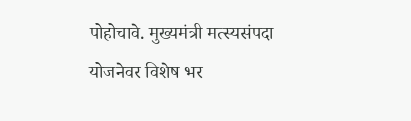पोहोचावे. मुख्यमंत्री मत्स्यसंपदा योजनेवर विशेष भर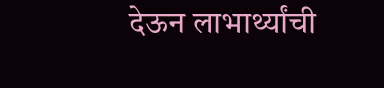देऊन लाभार्थ्यांची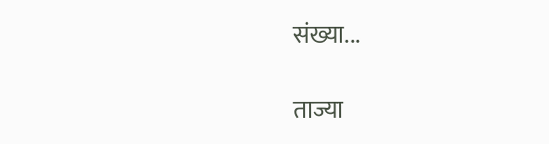संख्या...

ताज्या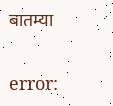बातम्या

error: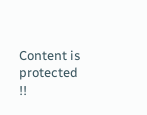Content is protected !!